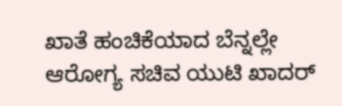ಖಾತೆ ಹಂಚಿಕೆಯಾದ ಬೆನ್ನಲ್ಲೇ ಆರೋಗ್ಯ ಸಚಿವ ಯುಟಿ ಖಾದರ್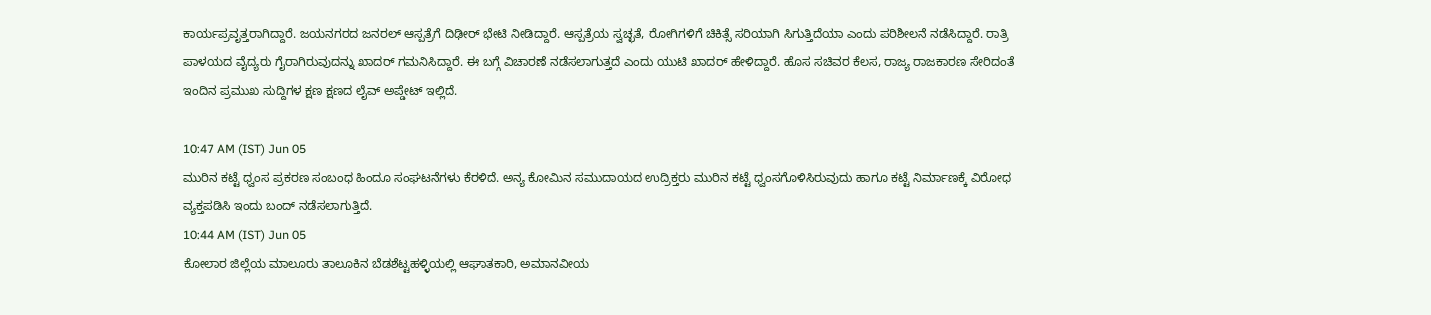ಕಾರ್ಯಪ್ರವೃತ್ತರಾಗಿದ್ದಾರೆ. ಜಯನಗರದ ಜನರಲ್ ಆಸ್ಪತ್ರೆಗೆ ದಿಢೀರ್ ಭೇಟಿ ನೀಡಿದ್ದಾರೆ. ಆಸ್ಪತ್ರೆಯ ಸ್ವಚ್ಛತೆ, ರೋಗಿಗಳಿಗೆ ಚಿಕಿತ್ಸೆ ಸರಿಯಾಗಿ ಸಿಗುತ್ತಿದೆಯಾ ಎಂದು ಪರಿಶೀಲನೆ ನಡೆಸಿದ್ದಾರೆ. ರಾತ್ರಿ ಪಾಳಯದ ವೈದ್ಯರು ಗೈರಾಗಿರುವುದನ್ನು ಖಾದರ್ ಗಮನಿಸಿದ್ದಾರೆ. ಈ ಬಗ್ಗೆ ವಿಚಾರಣೆ ನಡೆಸಲಾಗುತ್ತದೆ ಎಂದು ಯುಟಿ ಖಾದರ್ ಹೇಳಿದ್ದಾರೆ. ಹೊಸ ಸಚಿವರ ಕೆಲಸ, ರಾಜ್ಯ ರಾಜಕಾರಣ ಸೇರಿದಂತೆ ಇಂದಿನ ಪ್ರಮುಖ ಸುದ್ದಿಗಳ ಕ್ಷಣ ಕ್ಷಣದ ಲೈವ್ ಅಪ್ಡೇಟ್ ಇಲ್ಲಿದೆ.

10:47 AM (IST) Jun 05
ಮುರಿನ ಕಟ್ಟೆ ಧ್ವಂಸ ಪ್ರಕರಣ ಸಂಬಂಧ ಹಿಂದೂ ಸಂಘಟನೆಗಳು ಕೆರಳಿದೆ. ಅನ್ಯ ಕೋಮಿನ ಸಮುದಾಯದ ಉದ್ರಿಕ್ತರು ಮುರಿನ ಕಟ್ಟೆ ಧ್ವಂಸಗೊಳಿಸಿರುವುದು ಹಾಗೂ ಕಟ್ಟೆ ನಿರ್ಮಾಣಕ್ಕೆ ವಿರೋಧ ವ್ಯಕ್ತಪಡಿಸಿ ಇಂದು ಬಂದ್ ನಡೆಸಲಾಗುತ್ತಿದೆ.
10:44 AM (IST) Jun 05
ಕೋಲಾರ ಜಿಲ್ಲೆಯ ಮಾಲೂರು ತಾಲೂಕಿನ ಬೆಡಶೆಟ್ಟಹಳ್ಳಿಯಲ್ಲಿ ಆಘಾತಕಾರಿ, ಅಮಾನವೀಯ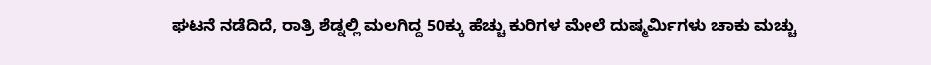ಘಟನೆ ನಡೆದಿದೆ, ರಾತ್ರಿ ಶೆಡ್ನಲ್ಲಿ ಮಲಗಿದ್ದ 50ಕ್ಕು ಹೆಚ್ಚು ಕುರಿಗಳ ಮೇಲೆ ದುಷ್ಮರ್ಮಿಗಳು ಚಾಕು ಮಚ್ಚು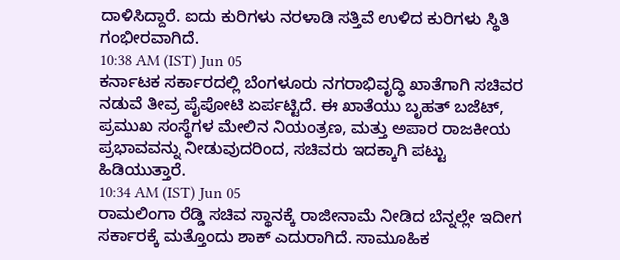ದಾಳಿಸಿದ್ದಾರೆ. ಐದು ಕುರಿಗಳು ನರಳಾಡಿ ಸತ್ತಿವೆ ಉಳಿದ ಕುರಿಗಳು ಸ್ಥಿತಿ ಗಂಭೀರವಾಗಿದೆ.
10:38 AM (IST) Jun 05
ಕರ್ನಾಟಕ ಸರ್ಕಾರದಲ್ಲಿ ಬೆಂಗಳೂರು ನಗರಾಭಿವೃದ್ಧಿ ಖಾತೆಗಾಗಿ ಸಚಿವರ ನಡುವೆ ತೀವ್ರ ಪೈಪೋಟಿ ಏರ್ಪಟ್ಟಿದೆ. ಈ ಖಾತೆಯು ಬೃಹತ್ ಬಜೆಟ್, ಪ್ರಮುಖ ಸಂಸ್ಥೆಗಳ ಮೇಲಿನ ನಿಯಂತ್ರಣ, ಮತ್ತು ಅಪಾರ ರಾಜಕೀಯ ಪ್ರಭಾವವನ್ನು ನೀಡುವುದರಿಂದ, ಸಚಿವರು ಇದಕ್ಕಾಗಿ ಪಟ್ಟು ಹಿಡಿಯುತ್ತಾರೆ.
10:34 AM (IST) Jun 05
ರಾಮಲಿಂಗಾ ರೆಡ್ಡಿ ಸಚಿವ ಸ್ಥಾನಕ್ಕೆ ರಾಜೀನಾಮೆ ನೀಡಿದ ಬೆನ್ನಲ್ಲೇ ಇದೀಗ ಸರ್ಕಾರಕ್ಕೆ ಮತ್ತೊಂದು ಶಾಕ್ ಎದುರಾಗಿದೆ. ಸಾಮೂಹಿಕ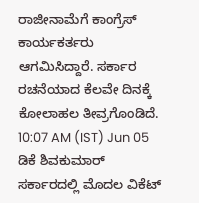ರಾಜೀನಾಮೆಗೆ ಕಾಂಗ್ರೆಸ್ ಕಾರ್ಯಕರ್ತರು ಆಗಮಿಸಿದ್ದಾರೆ. ಸರ್ಕಾರ ರಚನೆಯಾದ ಕೆಲವೇ ದಿನಕ್ಕೆ ಕೋಲಾಹಲ ತೀವ್ರಗೊಂಡಿದೆ.
10:07 AM (IST) Jun 05
ಡಿಕೆ ಶಿವಕುಮಾರ್ ಸರ್ಕಾರದಲ್ಲಿ ಮೊದಲ ವಿಕೆಟ್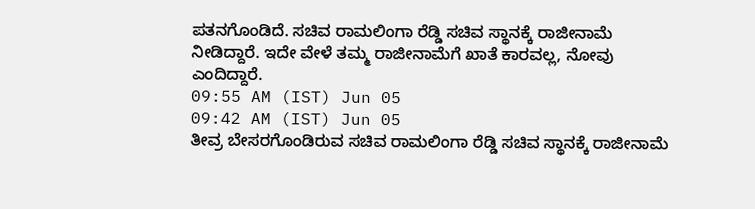ಪತನಗೊಂಡಿದೆ. ಸಚಿವ ರಾಮಲಿಂಗಾ ರೆಡ್ಡಿ ಸಚಿವ ಸ್ಥಾನಕ್ಕೆ ರಾಜೀನಾಮೆ ನೀಡಿದ್ದಾರೆ. ಇದೇ ವೇಳೆ ತಮ್ಮ ರಾಜೀನಾಮೆಗೆ ಖಾತೆ ಕಾರವಲ್ಲ, ನೋವು ಎಂದಿದ್ದಾರೆ.
09:55 AM (IST) Jun 05
09:42 AM (IST) Jun 05
ತೀವ್ರ ಬೇಸರಗೊಂಡಿರುವ ಸಚಿವ ರಾಮಲಿಂಗಾ ರೆಡ್ಡಿ ಸಚಿವ ಸ್ಥಾನಕ್ಕೆ ರಾಜೀನಾಮೆ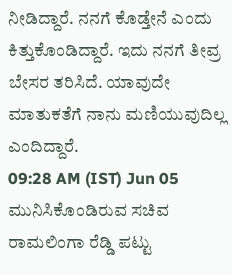ನೀಡಿದ್ದಾರೆ. ನನಗೆ ಕೊಡ್ತೇನೆ ಎಂದು ಕಿತ್ತುಕೊಂಡಿದ್ದಾರೆ. ಇದು ನನಗೆ ತೀವ್ರ ಬೇಸರ ತರಿಸಿದೆ. ಯಾವುದೇ ಮಾತುಕತೆಗೆ ನಾನು ಮಣಿಯುವುದಿಲ್ಲ ಎಂದಿದ್ದಾರೆ.
09:28 AM (IST) Jun 05
ಮುನಿಸಿಕೊಂಡಿರುವ ಸಚಿವ ರಾಮಲಿಂಗಾ ರೆಡ್ಡಿ ಪಟ್ಟು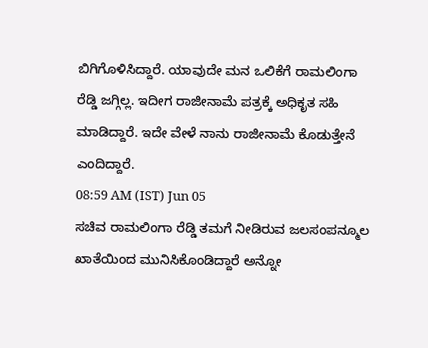ಬಿಗಿಗೊಳಿಸಿದ್ದಾರೆ. ಯಾವುದೇ ಮನ ಒಲಿಕೆಗೆ ರಾಮಲಿಂಗಾ ರೆಡ್ಡಿ ಜಗ್ಗಿಲ್ಲ. ಇದೀಗ ರಾಜೀನಾಮೆ ಪತ್ರಕ್ಕೆ ಅಧಿಕೃತ ಸಹಿ ಮಾಡಿದ್ದಾರೆ. ಇದೇ ವೇಳೆ ನಾನು ರಾಜೀನಾಮೆ ಕೊಡುತ್ತೇನೆ ಎಂದಿದ್ದಾರೆ.
08:59 AM (IST) Jun 05
ಸಚಿವ ರಾಮಲಿಂಗಾ ರೆಡ್ಡಿ ತಮಗೆ ನೀಡಿರುವ ಜಲಸಂಪನ್ಮೂಲ ಖಾತೆಯಿಂದ ಮುನಿಸಿಕೊಂಡಿದ್ದಾರೆ ಅನ್ನೋ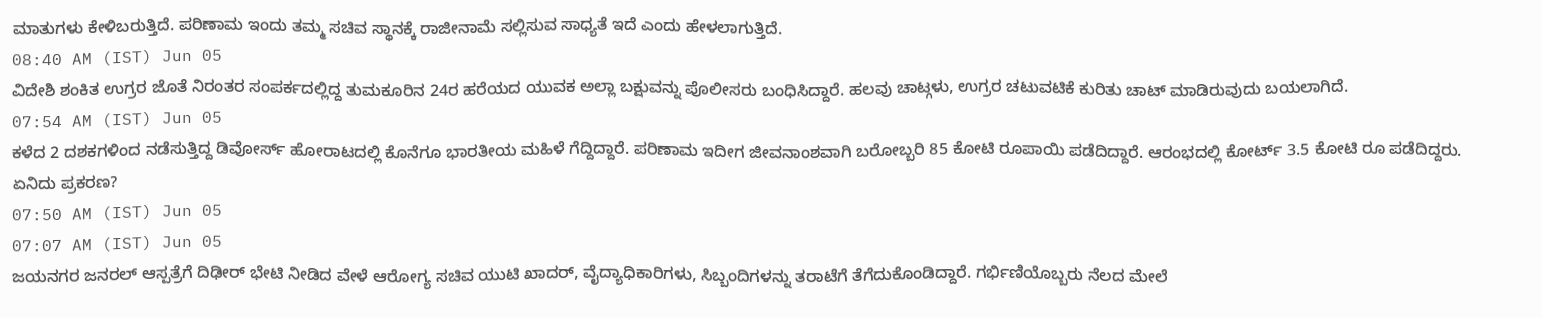ಮಾತುಗಳು ಕೇಳಿಬರುತ್ತಿದೆ. ಪರಿಣಾಮ ಇಂದು ತಮ್ಮ ಸಚಿವ ಸ್ಥಾನಕ್ಕೆ ರಾಜೀನಾಮೆ ಸಲ್ಲಿಸುವ ಸಾಧ್ಯತೆ ಇದೆ ಎಂದು ಹೇಳಲಾಗುತ್ತಿದೆ.
08:40 AM (IST) Jun 05
ವಿದೇಶಿ ಶಂಕಿತ ಉಗ್ರರ ಜೊತೆ ನಿರಂತರ ಸಂಪರ್ಕದಲ್ಲಿದ್ದ ತುಮಕೂರಿನ 24ರ ಹರೆಯದ ಯುವಕ ಅಲ್ಲಾ ಬಕ್ಷುವನ್ನು ಪೊಲೀಸರು ಬಂಧಿಸಿದ್ದಾರೆ. ಹಲವು ಚಾಟ್ಗಳು, ಉಗ್ರರ ಚಟುವಟಿಕೆ ಕುರಿತು ಚಾಟ್ ಮಾಡಿರುವುದು ಬಯಲಾಗಿದೆ.
07:54 AM (IST) Jun 05
ಕಳೆದ 2 ದಶಕಗಳಿಂದ ನಡೆಸುತ್ತಿದ್ದ ಡಿವೋರ್ಸ್ ಹೋರಾಟದಲ್ಲಿ ಕೊನೆಗೂ ಭಾರತೀಯ ಮಹಿಳೆ ಗೆದ್ದಿದ್ದಾರೆ. ಪರಿಣಾಮ ಇದೀಗ ಜೀವನಾಂಶವಾಗಿ ಬರೋಬ್ಬರಿ 85 ಕೋಟಿ ರೂಪಾಯಿ ಪಡೆದಿದ್ದಾರೆ. ಆರಂಭದಲ್ಲಿ ಕೋರ್ಟ್ 3.5 ಕೋಟಿ ರೂ ಪಡೆದಿದ್ದರು. ಏನಿದು ಪ್ರಕರಣ?
07:50 AM (IST) Jun 05
07:07 AM (IST) Jun 05
ಜಯನಗರ ಜನರಲ್ ಆಸ್ಪತ್ರೆಗೆ ದಿಢೀರ್ ಭೇಟಿ ನೀಡಿದ ವೇಳೆ ಆರೋಗ್ಯ ಸಚಿವ ಯುಟಿ ಖಾದರ್, ವೈದ್ಯಾಧಿಕಾರಿಗಳು, ಸಿಬ್ಬಂದಿಗಳನ್ನು ತರಾಟೆಗೆ ತೆಗೆದುಕೊಂಡಿದ್ದಾರೆ. ಗರ್ಭಿಣಿಯೊಬ್ಬರು ನೆಲದ ಮೇಲೆ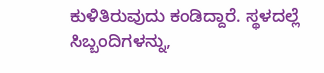ಕುಳಿತಿರುವುದು ಕಂಡಿದ್ದಾರೆ. ಸ್ಥಳದಲ್ಲೆ ಸಿಬ್ಬಂದಿಗಳನ್ನು,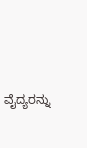ವೈದ್ಯರನ್ನು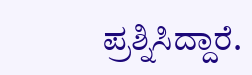ಪ್ರಶ್ನಿಸಿದ್ದಾರೆ.